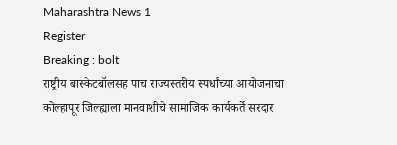Maharashtra News 1
Register
Breaking : bolt
राष्ट्रीय बास्केटबॉलसह पाच राज्यस्तरीय स्पर्धांच्या आयोजनाचा कोल्हापूर जिल्ह्याला मानवाशीचे सामाजिक कार्यकर्ते सरदार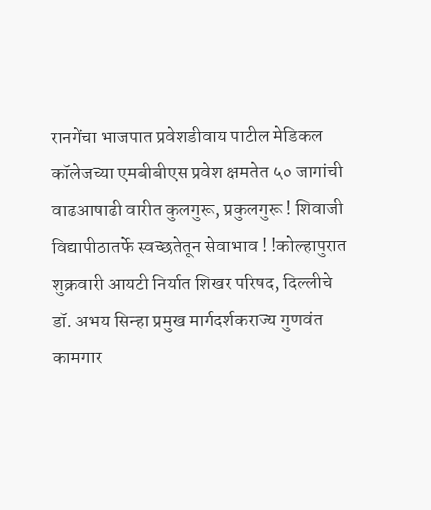रानगेंचा भाजपात प्रवेशडीवाय पाटील मेडिकल कॉलेजच्या एमबीबीएस प्रवेश क्षमतेत ५० जागांची वाढआषाढी वारीत कुलगुरू, प्रकुलगुरू ! शिवाजी विद्यापीठातर्फे स्वच्छतेतून सेवाभाव ! !कोल्हापुरात शुक्रवारी आयटी निर्यात शिखर परिषद, दिल्लीचे डॉ. अभय सिन्हा प्रमुख मार्गदर्शकराज्य गुणवंत कामगार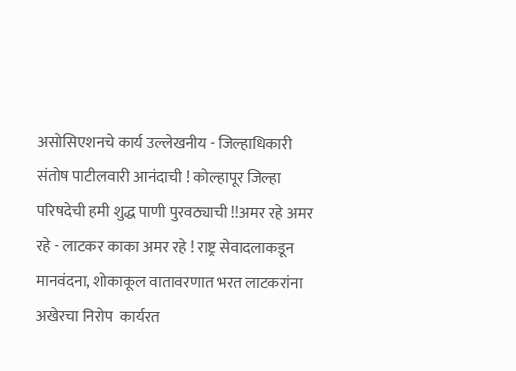असोसिएशनचे कार्य उल्लेखनीय - जिल्हाधिकारी संतोष पाटीलवारी आनंदाची ! कोल्हापूर जिल्हा परिषदेची हमी शुद्ध पाणी पुरवठ्याची !!अमर रहे अमर रहे - लाटकर काका अमर रहे ! राष्ट्र सेवादलाकडून मानवंदना, शोकाकूल वातावरणात भरत लाटकरांना अखेरचा निरोप  कार्यरत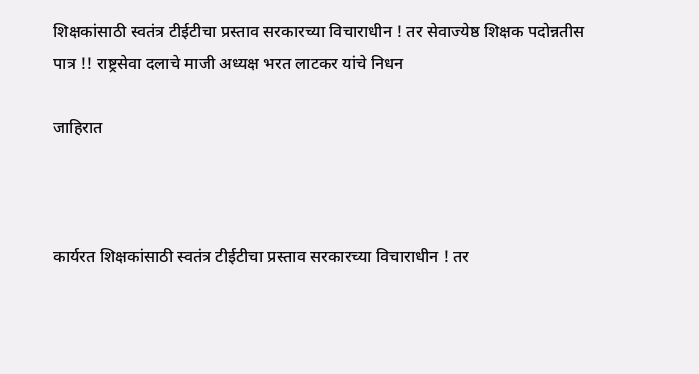शिक्षकांसाठी स्वतंत्र टीईटीचा प्रस्ताव सरकारच्या विचाराधीन ! तर सेवाज्येष्ठ शिक्षक पदोन्नतीस पात्र !! राष्ट्रसेवा दलाचे माजी अध्यक्ष भरत लाटकर यांचे निधन

जाहिरात



कार्यरत शिक्षकांसाठी स्वतंत्र टीईटीचा प्रस्ताव सरकारच्या विचाराधीन ! तर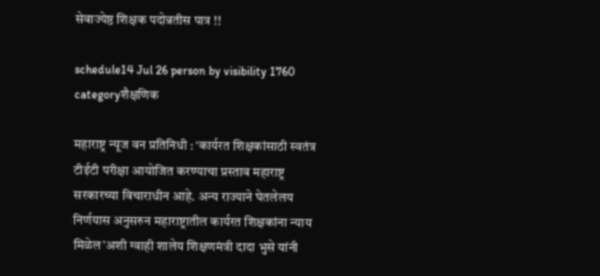सेवाज्येष्ठ शिक्षक पदोन्नतीस पात्र !!

schedule14 Jul 26 person by visibility 1760 categoryशैक्षणिक

महाराष्ट्र न्यूज वन प्रतिनिधी : ‘कार्यरत शिक्षकांसाठी स्वतंत्र टीईटी परीक्षा आयोजित करण्याचा प्रस्ताव महाराष्ट्र सरकारच्या विचाराधीन आहे. अन्य राज्याने घेतलेलय निर्णयास अनुसरुन महाराष्ट्रातील कार्यरत शिक्षकांना न्याय मिळेल’अशी ग्वाही शालेय शिक्षणमंत्री दादा भुसे यांनी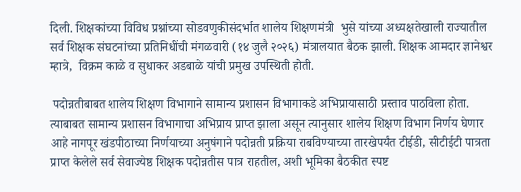दिली. शिक्षकांच्या विविध प्रश्नांच्या सोडवणुकीसंदर्भात शालेय शिक्षणमंत्री  भुसे यांच्या अध्यक्षतेखाली राज्यातील सर्व शिक्षक संघटनांच्या प्रतिनिधींची मंगळवारी (१४ जुलै २०२६) मंत्रालयात बैठक झाली. शिक्षक आमदार ज्ञानेश्वर म्हात्रे,  विक्रम काळे व सुधाकर अडबाळे यांची प्रमुख उपस्थिती होती.

 पदोन्नतीबाबत शालेय शिक्षण विभागाने सामान्य प्रशासन विभागाकडे अभिप्रायासाठी प्रस्ताव पाठविला होता. त्याबाबत सामान्य प्रशासन विभागाचा अभिप्राय प्राप्त झाला असून त्यानुसार शालेय शिक्षण विभाग निर्णय घेणार आहे नागपूर खंडपीठाच्या निर्णयाच्या अनुषंगाने पदोन्नती प्रक्रिया राबविण्याच्या तारखेपर्यंत टीईडी, सीटीईटी पात्रता प्राप्त केलेले सर्व सेवाज्येष्ठ शिक्षक पदोन्नतीस पात्र राहतील, अशी भूमिका बैठकीत स्पष्ट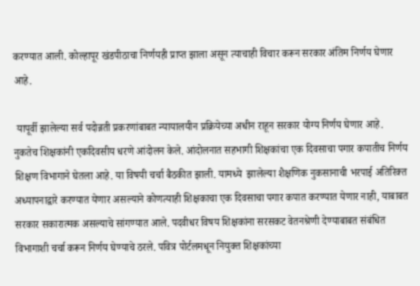करण्यात आली. कोल्हापूर खंडपीठाचा निर्णयही प्राप्त झाला असून त्याचाही विचार करून सरकार अंतिम निर्णय घेणार आहे.

 यापूर्वी झालेल्या सर्व पदोन्नती प्रकरणांबाबत न्यायालयीन प्रक्रियेच्या अधीन राहून सरकार योग्य निर्णय घेणार आहे. नुकतेच शिक्षकांनी एकदिवसीय धरणे आंदोलन केले. आंदोलनात सहभागी शिक्षकांचा एक दिवसाचा पगार कपातीच निर्णय शिक्षण विभागाने घेतला आहे. या विषयी चर्चा बैठकीत झाली. यामध्ये  झालेल्या शैक्षणिक नुकसानाची भरपाई अतिरिक्त अध्यापनाद्वारे करण्यात येणार असल्याने कोणत्याही शिक्षकाचा एक दिवसाचा पगार कपात करण्यात येणार नाही, याबाबत सरकार सकारात्मक असल्याचे सांगण्यात आले. पदवीधर विषय शिक्षकांना सरसकट वेतनश्रेणी देण्याबाबत संबंधित विभागाशी चर्चा करून निर्णय घेण्याचे ठरले. पवित्र पोर्टलमधून नियुक्त शिक्षकांच्या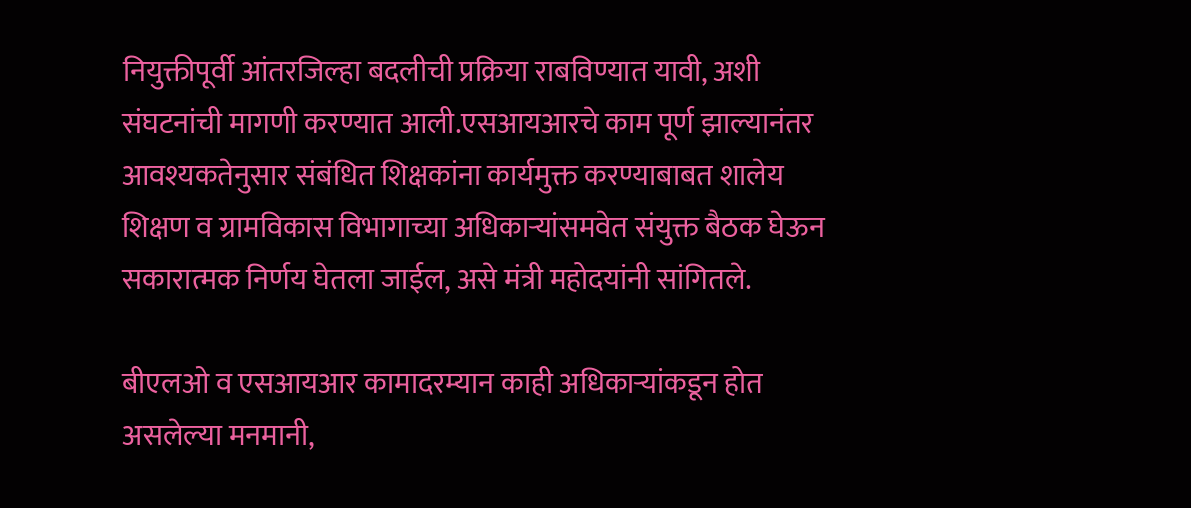नियुक्तीपूर्वी आंतरजिल्हा बदलीची प्रक्रिया राबविण्यात यावी, अशी संघटनांची मागणी करण्यात आली.एसआयआरचे काम पूर्ण झाल्यानंतर आवश्यकतेनुसार संबंधित शिक्षकांना कार्यमुक्त करण्याबाबत शालेय शिक्षण व ग्रामविकास विभागाच्या अधिकाऱ्यांसमवेत संयुक्त बैठक घेऊन सकारात्मक निर्णय घेतला जाईल, असे मंत्री महोदयांनी सांगितले.

बीएलओ व एसआयआर कामादरम्यान काही अधिकाऱ्यांकडून होत असलेल्या मनमानी,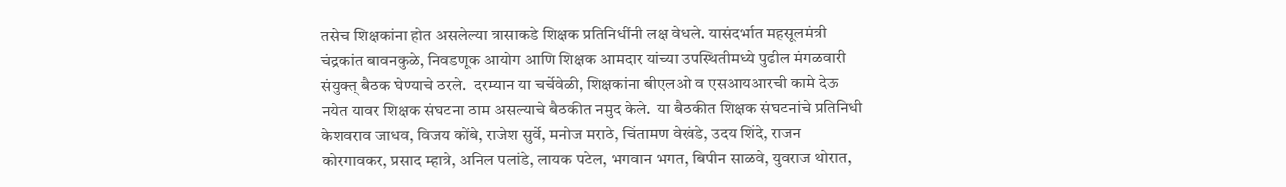तसेच शिक्षकांना होत असलेल्या त्रासाकडे शिक्षक प्रतिनिधींनी लक्ष वेधले. यासंदर्भात महसूलमंत्री चंद्रकांत बावनकुळे, निवडणूक आयोग आणि शिक्षक आमदार यांच्या उपस्थितीमध्ये पुढील मंगळवारी संयुक्त् बैठक घेण्याचे ठरले.  दरम्यान या चर्चेवेळी, शिक्षकांना बीएलओ व एसआयआरची कामे देऊ नयेत यावर शिक्षक संघटना ठाम असल्याचे बैठकीत नमुद केले.  या बैठकीत शिक्षक संघटनांचे प्रतिनिधी केशवराव जाधव, विजय कोंबे, राजेश सुर्वे, मनोज मराठे, चिंतामण वेखंडे, उदय शिंदे, राजन कोरगावकर, प्रसाद म्हात्रे, अनिल पलांडे, लायक पटेल, भगवान भगत, बिपीन साळवे, युवराज थोरात,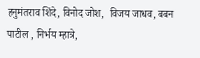हनुमंतराव शिंदे, विनोद जोश,  विजय जाधव, बबन पाटील , निर्भय म्हात्रे,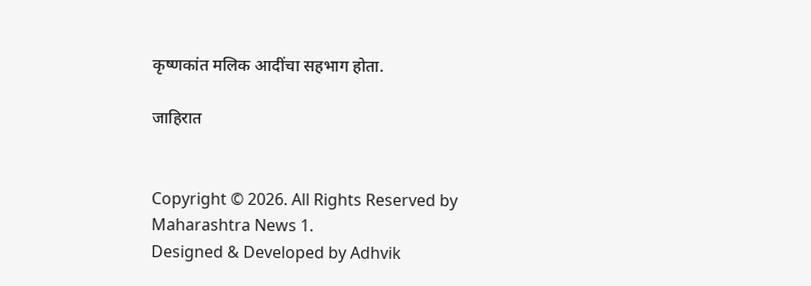कृष्णकांत मलिक आदींचा सहभाग होता.

जाहिरात


Copyright © 2026. All Rights Reserved by Maharashtra News 1.
Designed & Developed by Adhvik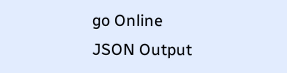go Online
JSON Output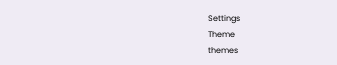Settings
Theme
themes